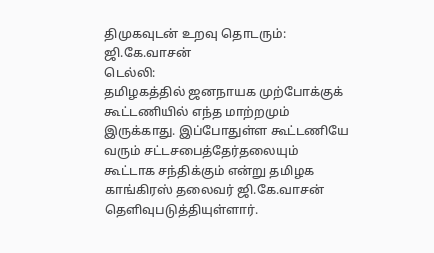திமுகவுடன் உறவு தொடரும்: ஜி.கே.வாசன்
டெல்லி:
தமிழகத்தில் ஜனநாயக முற்போக்குக் கூட்டணியில் எந்த மாற்றமும் இருக்காது. இப்போதுள்ள கூட்டணியே வரும் சட்டசபைத்தேர்தலையும் கூட்டாக சந்திக்கும் என்று தமிழக காங்கிரஸ் தலைவர் ஜி.கே.வாசன் தெளிவுபடுத்தியுள்ளார்.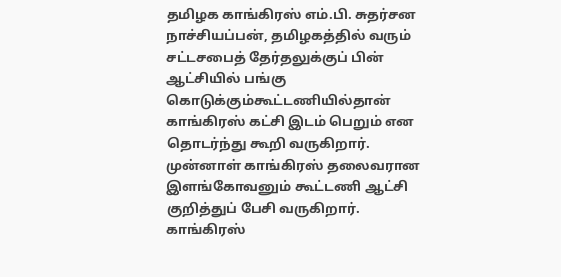தமிழக காங்கிரஸ் எம்.பி. சுதர்சன நாச்சியப்பன், தமிழகத்தில் வரும் சட்டசபைத் தேர்தலுக்குப் பின் ஆட்சியில் பங்கு கொடுக்கும்கூட்டணியில்தான் காங்கிரஸ் கட்சி இடம் பெறும் என தொடர்ந்து கூறி வருகிறார்.
முன்னாள் காங்கிரஸ் தலைவரான இளங்கோவனும் கூட்டணி ஆட்சி குறித்துப் பேசி வருகிறார். காங்கிரஸ்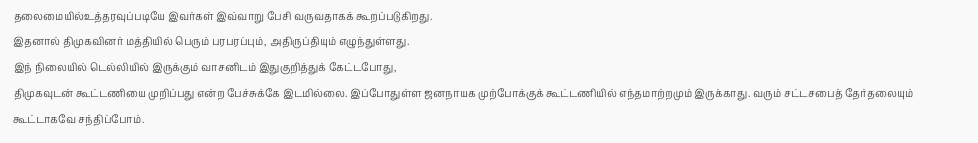தலைமையில்உத்தரவுப்படியே இவர்கள் இவ்வாறு பேசி வருவதாகக் கூறப்படுகிறது.
இதனால் திமுகவினர் மத்தியில் பெரும் பரபரப்பும், அதிருப்தியும் எழுந்துள்ளது.
இந் நிலையில் டெல்லியில் இருக்கும் வாசனிடம் இதுகுறித்துக் கேட்டபோது,
திமுகவுடன் கூட்டணியை முறிப்பது என்ற பேச்சுக்கே இடமில்லை. இப்போதுள்ள ஜனநாயக முற்போக்குக் கூட்டணியில் எந்தமாற்றமும் இருக்காது. வரும் சட்டசபைத் தேர்தலையும் கூட்டாகவே சந்திப்போம்.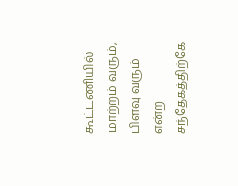கூட்டணியில் மாற்றம் வரும், பிளவு வரும் என்ற சந்தேகத்திற்கே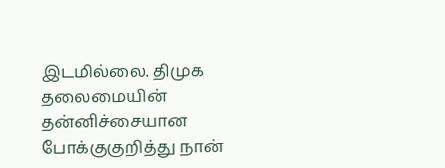இடமில்லை. திமுக தலைமையின் தன்னிச்சையான போக்குகுறித்து நான்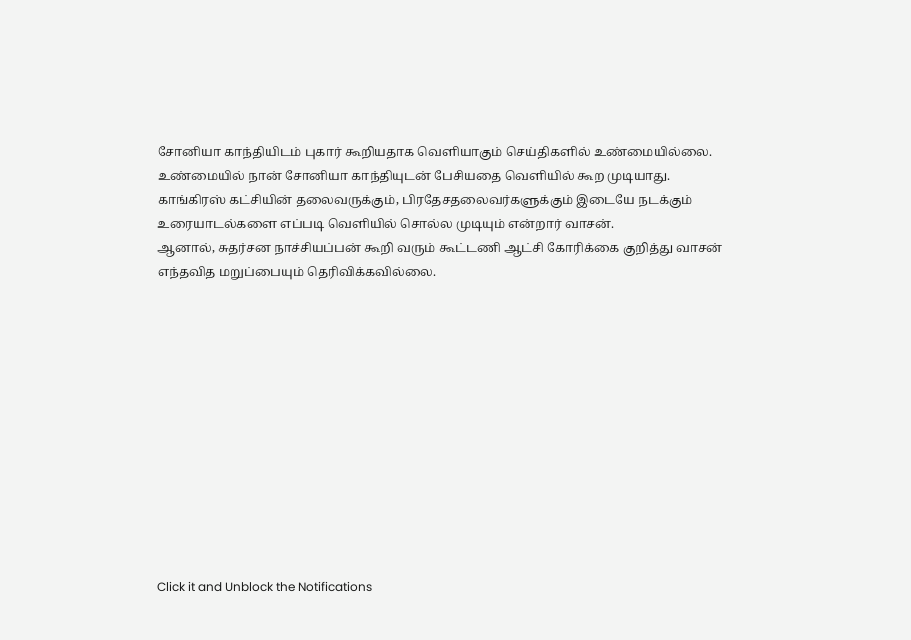சோனியா காந்தியிடம் புகார் கூறியதாக வெளியாகும் செய்திகளில் உண்மையில்லை.
உண்மையில் நான் சோனியா காந்தியுடன் பேசியதை வெளியில் கூற முடியாது. காங்கிரஸ் கட்சியின் தலைவருக்கும், பிரதேசதலைவர்களுக்கும் இடையே நடக்கும் உரையாடல்களை எப்படி வெளியில் சொல்ல முடியும் என்றார் வாசன்.
ஆனால், சுதர்சன நாச்சியப்பன் கூறி வரும் கூட்டணி ஆட்சி கோரிக்கை குறித்து வாசன் எந்தவித மறுப்பையும் தெரிவிக்கவில்லை.












Click it and Unblock the Notifications